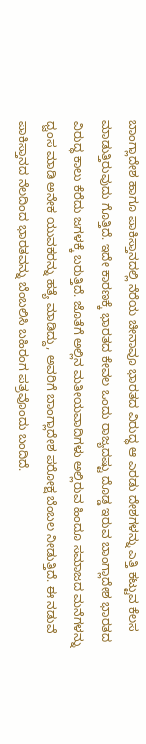ಬಾಂಗ್ಲಾದೇಶ ಹಾಗೂ ಪಾಕಿಸ್ತಾನದಲ್ಲಿ ನೆರೆಯ ಚೀನಾವೂ ಭಾರತದ ವಿರುದ್ಧ ಆ ಎರಡು ದೇಶಗಳನ್ನು ಎತ್ತಿ ಕಟ್ಟುವ ಕೆಲಸ ಮಾಡುತ್ತಿರುವುದು ಗೊತ್ತಿದೆ. ಇದೇ ಕಾರಣಕ್ಕೆ ಭಾರತದ ಕೇವಲ ಒಂದು ರಾಜ್ಯದಷ್ಟು ದೊಡ್ಡ ಇರುವ ಬಾಂಗ್ಲಾದೇಶ ಭಾರತದ ವಿರುದ್ಧ ಕಾಲು ಕೆರೆದು ಜಗಳಕ್ಕೆ ಬರುತ್ತಿದೆ. ಜೊತೆಗೆ ಅಲ್ಲಿನ ಮತೀಯವಾದಿಗಳು ಅಲ್ಲಿರುವ ಹಿಂದೂ ಸಮಾಜದ ಮನೆಗಳನ್ನು ಧ್ವಂಸ ಮಾಡಿ ಅನೇಕ ಯುವಕರನ್ನು ಹತ್ಯೆ ಮಾಡಿದ್ದು, ಅವರಿಗೆ ಬಾಂಗ್ಲಾದೇಶ ಪರೋಕ್ಷ ಬೆಂಬಲ ನೀಡುತ್ತಿದೆ. ಈ ನಡುವೆ ಪಾಕಿಸ್ತಾನದ ನೆಲದಿಂದ ಭಾರತವನ್ನು ಬೆಂಬಲಿಸಿ ಬಹಿರಂಗ ಪತ್ರವೊಂದು ಬಂದಿದೆ.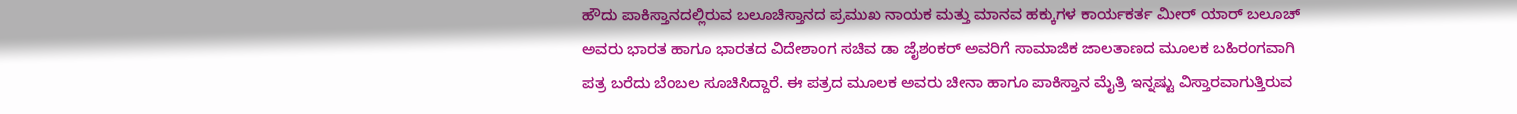ಹೌದು ಪಾಕಿಸ್ತಾನದಲ್ಲಿರುವ ಬಲೂಚಿಸ್ತಾನದ ಪ್ರಮುಖ ನಾಯಕ ಮತ್ತು ಮಾನವ ಹಕ್ಕುಗಳ ಕಾರ್ಯಕರ್ತ ಮೀರ್ ಯಾರ್ ಬಲೂಚ್ ಅವರು ಭಾರತ ಹಾಗೂ ಭಾರತದ ವಿದೇಶಾಂಗ ಸಚಿವ ಡಾ ಜೈಶಂಕರ್ ಅವರಿಗೆ ಸಾಮಾಜಿಕ ಜಾಲತಾಣದ ಮೂಲಕ ಬಹಿರಂಗವಾಗಿ ಪತ್ರ ಬರೆದು ಬೆಂಬಲ ಸೂಚಿಸಿದ್ದಾರೆ. ಈ ಪತ್ರದ ಮೂಲಕ ಅವರು ಚೀನಾ ಹಾಗೂ ಪಾಕಿಸ್ತಾನ ಮೈತ್ರಿ ಇನ್ನಷ್ಟು ವಿಸ್ತಾರವಾಗುತ್ತಿರುವ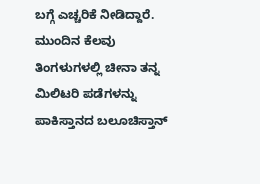ಬಗ್ಗೆ ಎಚ್ಚರಿಕೆ ನೀಡಿದ್ದಾರೆ. ಮುಂದಿನ ಕೆಲವು ತಿಂಗಳುಗಳಲ್ಲಿ ಚೀನಾ ತನ್ನ ಮಿಲಿಟರಿ ಪಡೆಗಳನ್ನು ಪಾಕಿಸ್ತಾನದ ಬಲೂಚಿಸ್ತಾನ್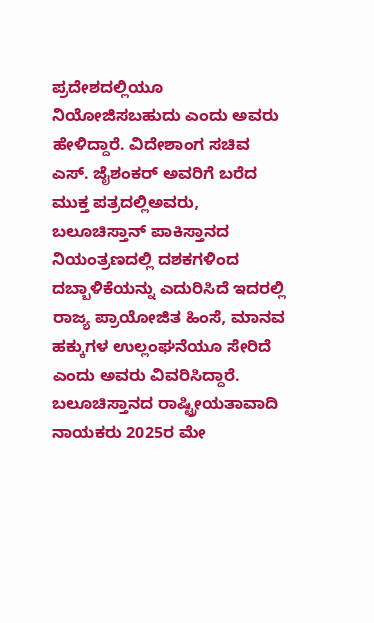ಪ್ರದೇಶದಲ್ಲಿಯೂ ನಿಯೋಜಿಸಬಹುದು ಎಂದು ಅವರು ಹೇಳಿದ್ದಾರೆ. ವಿದೇಶಾಂಗ ಸಚಿವ ಎಸ್. ಜೈಶಂಕರ್ ಅವರಿಗೆ ಬರೆದ ಮುಕ್ತ ಪತ್ರದಲ್ಲಿಅವರು, ಬಲೂಚಿಸ್ತಾನ್ ಪಾಕಿಸ್ತಾನದ ನಿಯಂತ್ರಣದಲ್ಲಿ ದಶಕಗಳಿಂದ ದಬ್ಬಾಳಿಕೆಯನ್ನು ಎದುರಿಸಿದೆ ಇದರಲ್ಲಿ ರಾಜ್ಯ ಪ್ರಾಯೋಜಿತ ಹಿಂಸೆ, ಮಾನವ ಹಕ್ಕುಗಳ ಉಲ್ಲಂಘನೆಯೂ ಸೇರಿದೆ ಎಂದು ಅವರು ವಿವರಿಸಿದ್ದಾರೆ.
ಬಲೂಚಿಸ್ತಾನದ ರಾಷ್ಟ್ರೀಯತಾವಾದಿ ನಾಯಕರು 2025ರ ಮೇ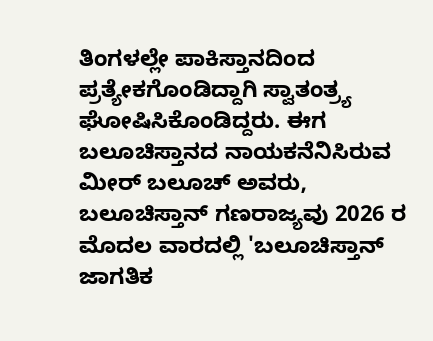ತಿಂಗಳಲ್ಲೇ ಪಾಕಿಸ್ತಾನದಿಂದ ಪ್ರತ್ಯೇಕಗೊಂಡಿದ್ದಾಗಿ ಸ್ವಾತಂತ್ರ್ಯ ಘೋಷಿಸಿಕೊಂಡಿದ್ದರು. ಈಗ ಬಲೂಚಿಸ್ತಾನದ ನಾಯಕನೆನಿಸಿರುವ ಮೀರ್ ಬಲೂಚ್ ಅವರು, ಬಲೂಚಿಸ್ತಾನ್ ಗಣರಾಜ್ಯವು 2026 ರ ಮೊದಲ ವಾರದಲ್ಲಿ 'ಬಲೂಚಿಸ್ತಾನ್ ಜಾಗತಿಕ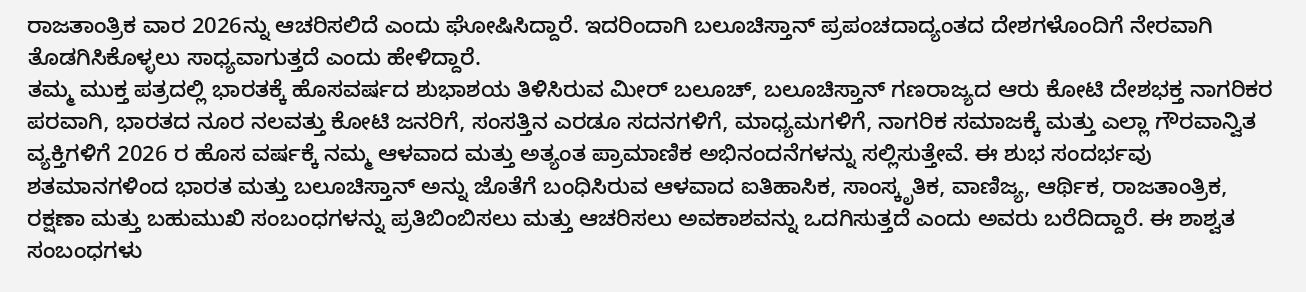ರಾಜತಾಂತ್ರಿಕ ವಾರ 2026ನ್ನು ಆಚರಿಸಲಿದೆ ಎಂದು ಘೋಷಿಸಿದ್ದಾರೆ. ಇದರಿಂದಾಗಿ ಬಲೂಚಿಸ್ತಾನ್ ಪ್ರಪಂಚದಾದ್ಯಂತದ ದೇಶಗಳೊಂದಿಗೆ ನೇರವಾಗಿ ತೊಡಗಿಸಿಕೊಳ್ಳಲು ಸಾಧ್ಯವಾಗುತ್ತದೆ ಎಂದು ಹೇಳಿದ್ದಾರೆ.
ತಮ್ಮ ಮುಕ್ತ ಪತ್ರದಲ್ಲಿ ಭಾರತಕ್ಕೆ ಹೊಸವರ್ಷದ ಶುಭಾಶಯ ತಿಳಿಸಿರುವ ಮೀರ್ ಬಲೂಚ್, ಬಲೂಚಿಸ್ತಾನ್ ಗಣರಾಜ್ಯದ ಆರು ಕೋಟಿ ದೇಶಭಕ್ತ ನಾಗರಿಕರ ಪರವಾಗಿ, ಭಾರತದ ನೂರ ನಲವತ್ತು ಕೋಟಿ ಜನರಿಗೆ, ಸಂಸತ್ತಿನ ಎರಡೂ ಸದನಗಳಿಗೆ, ಮಾಧ್ಯಮಗಳಿಗೆ, ನಾಗರಿಕ ಸಮಾಜಕ್ಕೆ ಮತ್ತು ಎಲ್ಲಾ ಗೌರವಾನ್ವಿತ ವ್ಯಕ್ತಿಗಳಿಗೆ 2026 ರ ಹೊಸ ವರ್ಷಕ್ಕೆ ನಮ್ಮ ಆಳವಾದ ಮತ್ತು ಅತ್ಯಂತ ಪ್ರಾಮಾಣಿಕ ಅಭಿನಂದನೆಗಳನ್ನು ಸಲ್ಲಿಸುತ್ತೇವೆ. ಈ ಶುಭ ಸಂದರ್ಭವು ಶತಮಾನಗಳಿಂದ ಭಾರತ ಮತ್ತು ಬಲೂಚಿಸ್ತಾನ್ ಅನ್ನು ಜೊತೆಗೆ ಬಂಧಿಸಿರುವ ಆಳವಾದ ಐತಿಹಾಸಿಕ, ಸಾಂಸ್ಕೃತಿಕ, ವಾಣಿಜ್ಯ, ಆರ್ಥಿಕ, ರಾಜತಾಂತ್ರಿಕ, ರಕ್ಷಣಾ ಮತ್ತು ಬಹುಮುಖಿ ಸಂಬಂಧಗಳನ್ನು ಪ್ರತಿಬಿಂಬಿಸಲು ಮತ್ತು ಆಚರಿಸಲು ಅವಕಾಶವನ್ನು ಒದಗಿಸುತ್ತದೆ ಎಂದು ಅವರು ಬರೆದಿದ್ದಾರೆ. ಈ ಶಾಶ್ವತ ಸಂಬಂಧಗಳು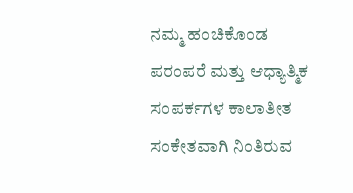ನಮ್ಮ ಹಂಚಿಕೊಂಡ ಪರಂಪರೆ ಮತ್ತು ಆಧ್ಯಾತ್ಮಿಕ ಸಂಪರ್ಕಗಳ ಕಾಲಾತೀತ ಸಂಕೇತವಾಗಿ ನಿಂತಿರುವ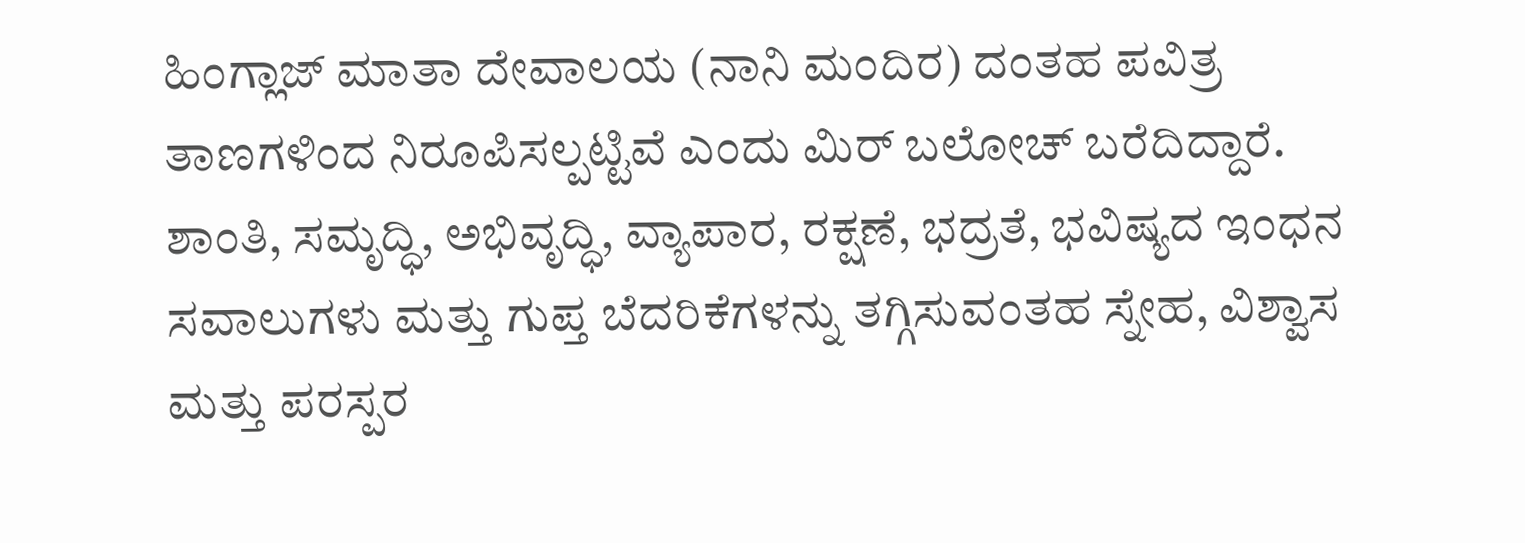ಹಿಂಗ್ಲಾಜ್ ಮಾತಾ ದೇವಾಲಯ (ನಾನಿ ಮಂದಿರ) ದಂತಹ ಪವಿತ್ರ ತಾಣಗಳಿಂದ ನಿರೂಪಿಸಲ್ಪಟ್ಟಿವೆ ಎಂದು ಮಿರ್ ಬಲೋಚ್ ಬರೆದಿದ್ದಾರೆ.
ಶಾಂತಿ, ಸಮೃದ್ಧಿ, ಅಭಿವೃದ್ಧಿ, ವ್ಯಾಪಾರ, ರಕ್ಷಣೆ, ಭದ್ರತೆ, ಭವಿಷ್ಯದ ಇಂಧನ ಸವಾಲುಗಳು ಮತ್ತು ಗುಪ್ತ ಬೆದರಿಕೆಗಳನ್ನು ತಗ್ಗಿಸುವಂತಹ ಸ್ನೇಹ, ವಿಶ್ವಾಸ ಮತ್ತು ಪರಸ್ಪರ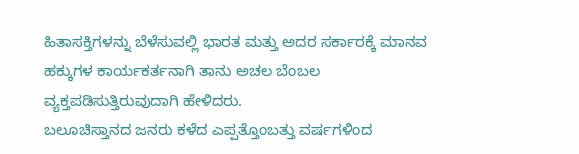ಹಿತಾಸಕ್ತಿಗಳನ್ನು ಬೆಳೆಸುವಲ್ಲಿ ಭಾರತ ಮತ್ತು ಅದರ ಸರ್ಕಾರಕ್ಕೆ ಮಾನವ ಹಕ್ಕುಗಳ ಕಾರ್ಯಕರ್ತನಾಗಿ ತಾನು ಅಚಲ ಬೆಂಬಲ ವ್ಯಕ್ತಪಡಿಸುತ್ತಿರುವುದಾಗಿ ಹೇಳಿದರು.
ಬಲೂಚಿಸ್ತಾನದ ಜನರು ಕಳೆದ ಎಪ್ಪತ್ತೊಂಬತ್ತು ವರ್ಷಗಳಿಂದ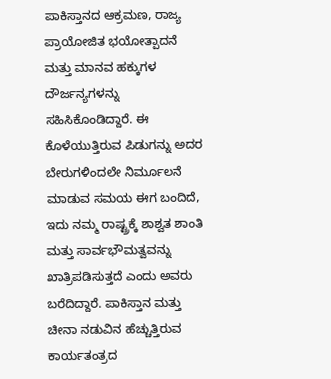ಪಾಕಿಸ್ತಾನದ ಆಕ್ರಮಣ, ರಾಜ್ಯ ಪ್ರಾಯೋಜಿತ ಭಯೋತ್ಪಾದನೆ ಮತ್ತು ಮಾನವ ಹಕ್ಕುಗಳ ದೌರ್ಜನ್ಯಗಳನ್ನು ಸಹಿಸಿಕೊಂಡಿದ್ದಾರೆ. ಈ ಕೊಳೆಯುತ್ತಿರುವ ಪಿಡುಗನ್ನು ಅದರ ಬೇರುಗಳಿಂದಲೇ ನಿರ್ಮೂಲನೆ ಮಾಡುವ ಸಮಯ ಈಗ ಬಂದಿದೆ, ಇದು ನಮ್ಮ ರಾಷ್ಟ್ರಕ್ಕೆ ಶಾಶ್ವತ ಶಾಂತಿ ಮತ್ತು ಸಾರ್ವಭೌಮತ್ವವನ್ನು ಖಾತ್ರಿಪಡಿಸುತ್ತದೆ ಎಂದು ಅವರು ಬರೆದಿದ್ದಾರೆ. ಪಾಕಿಸ್ತಾನ ಮತ್ತು ಚೀನಾ ನಡುವಿನ ಹೆಚ್ಚುತ್ತಿರುವ ಕಾರ್ಯತಂತ್ರದ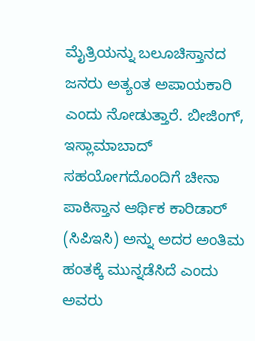ಮೈತ್ರಿಯನ್ನು ಬಲೂಚಿಸ್ತಾನದ ಜನರು ಅತ್ಯಂತ ಅಪಾಯಕಾರಿ ಎಂದು ನೋಡುತ್ತಾರೆ. ಬೀಜಿಂಗ್, ಇಸ್ಲಾಮಾಬಾದ್ ಸಹಯೋಗದೊಂದಿಗೆ ಚೀನಾ ಪಾಕಿಸ್ತಾನ ಆರ್ಥಿಕ ಕಾರಿಡಾರ್ (ಸಿಪಿಇಸಿ) ಅನ್ನು ಅದರ ಅಂತಿಮ ಹಂತಕ್ಕೆ ಮುನ್ನಡೆಸಿದೆ ಎಂದು ಅವರು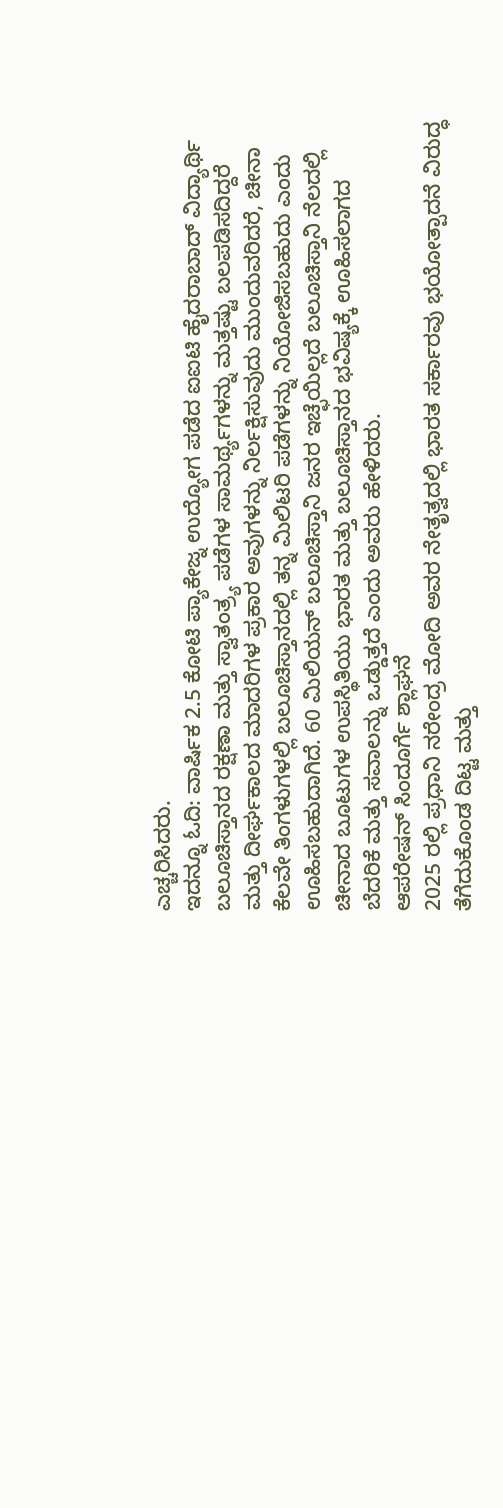ಎಚ್ಚರಿಸಿದರು.
ಇದನ್ನೂ ಓದಿ: ವಾರ್ಷಿಕ 2.5 ಕೋಟಿ ಪ್ಯಾಕೇಜ್ನ ಉದ್ಯೋಗ ಪಡೆದ ಐಐಟಿ ಹೈದರಾಬಾದ್ ವಿದ್ಯಾರ್ಥಿ
ಬಲೂಚಿಸ್ತಾನದ ರಕ್ಷಣಾ ಮತ್ತು ಸ್ವಾತಂತ್ರ್ಯ ಪಡೆಗಳ ಸಾಮರ್ಥ್ಯಗಳನ್ನು ಮತ್ತಷ್ಟು ಬಲಪಡಿಸದಿದ್ದರೆ ಮತ್ತು ದೀರ್ಘಕಾಲದ ಮಾದರಿಗಳ ಪ್ರಕಾರ ಅವುಗಳನ್ನು ನಿರ್ಲಕ್ಷಿಸುವುದು ಮುಂದುವರಿದರೆ, ಚೀನಾ ಕೆಲವೇ ತಿಂಗಳುಗಳಲ್ಲಿ ಬಲೂಚಿಸ್ತಾನದಲ್ಲಿ ತನ್ನ ಮಿಲಿಟರಿ ಪಡೆಗಳನ್ನು ನಿಯೋಜಿಸಬಹುದು ಎಂದು ಊಹಿಸಬಹುದಾಗಿದೆ. 60 ಮಿಲಿಯನ್ ಬಲೂಚಿಸ್ತಾನಿ ಜನರ ಇಚ್ಛೆಯಿಲ್ಲದೆ ಬಲೂಚಿಸ್ತಾನಿ ನೆಲದಲ್ಲಿ ಚೀನಾದ ಬೂಟುಗಳ ಉಪಸ್ಥಿತಿಯು ಭಾರತ ಮತ್ತು ಬಲೂಚಿಸ್ತಾನದ ಭವಿಷ್ಯಕ್ಕೆ ಊಹಿಸಲಾಗದ ಬೆದರಿಕೆ ಮತ್ತು ಸವಾಲನ್ನು ಒಡ್ಡುತ್ತದೆ ಎಂದು ಅವರು ಹೇಳಿದರು.
ಆಪರೇಷನ್ ಸಿಂದೂರ್ಗೆ ಶ್ಲಾಘನೆ
2025 ರಲ್ಲಿ ಪ್ರಧಾನಿ ನರೇಂದ್ರ ಮೋದಿ ಅವರ ನೇತೃತ್ವದಲ್ಲಿ ಭಾರತ ಸರ್ಕಾರವು ಭಯೋತ್ಪಾದನೆ ವಿರುದ್ಧ ತೆಗೆದುಕೊಂಡ ದಿಟ್ಟ ಮತ್ತು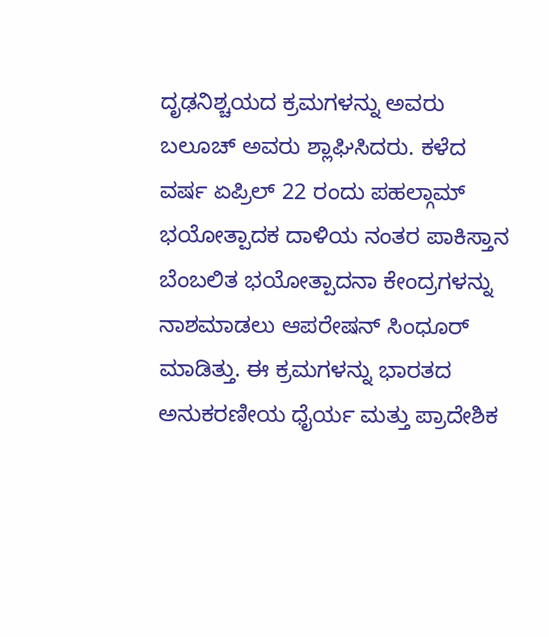ದೃಢನಿಶ್ಚಯದ ಕ್ರಮಗಳನ್ನು ಅವರು ಬಲೂಚ್ ಅವರು ಶ್ಲಾಘಿಸಿದರು. ಕಳೆದ ವರ್ಷ ಏಪ್ರಿಲ್ 22 ರಂದು ಪಹಲ್ಗಾಮ್ ಭಯೋತ್ಪಾದಕ ದಾಳಿಯ ನಂತರ ಪಾಕಿಸ್ತಾನ ಬೆಂಬಲಿತ ಭಯೋತ್ಪಾದನಾ ಕೇಂದ್ರಗಳನ್ನು ನಾಶಮಾಡಲು ಆಪರೇಷನ್ ಸಿಂಧೂರ್ ಮಾಡಿತ್ತು. ಈ ಕ್ರಮಗಳನ್ನು ಭಾರತದ ಅನುಕರಣೀಯ ಧೈರ್ಯ ಮತ್ತು ಪ್ರಾದೇಶಿಕ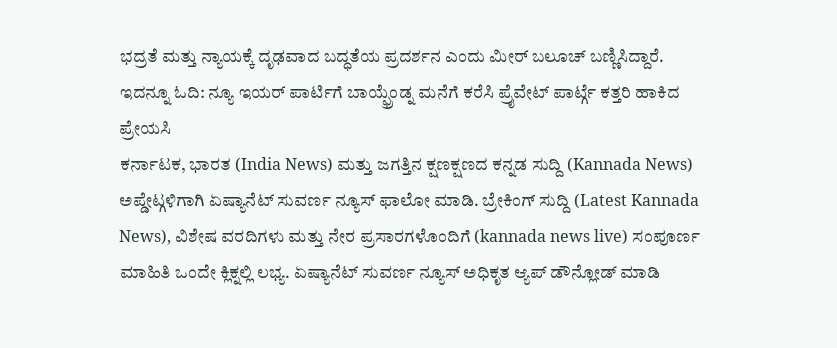ಭದ್ರತೆ ಮತ್ತು ನ್ಯಾಯಕ್ಕೆ ದೃಢವಾದ ಬದ್ಧತೆಯ ಪ್ರದರ್ಶನ ಎಂದು ಮೀರ್ ಬಲೂಚ್ ಬಣ್ಣಿಸಿದ್ದಾರೆ.
ಇದನ್ನೂ ಓದಿ: ನ್ಯೂ ಇಯರ್ ಪಾರ್ಟಿಗೆ ಬಾಯ್ಫ್ರೆಂಡ್ನ ಮನೆಗೆ ಕರೆಸಿ ಪ್ರೈವೇಟ್ ಪಾರ್ಟ್ಗೆ ಕತ್ತರಿ ಹಾಕಿದ ಪ್ರೇಯಸಿ
ಕರ್ನಾಟಕ, ಭಾರತ (India News) ಮತ್ತು ಜಗತ್ತಿನ ಕ್ಷಣಕ್ಷಣದ ಕನ್ನಡ ಸುದ್ದಿ (Kannada News) ಅಪ್ಡೇಟ್ಗಳಿಗಾಗಿ ಏಷ್ಯಾನೆಟ್ ಸುವರ್ಣ ನ್ಯೂಸ್ ಫಾಲೋ ಮಾಡಿ. ಬ್ರೇಕಿಂಗ್ ಸುದ್ದಿ (Latest Kannada News), ವಿಶೇಷ ವರದಿಗಳು ಮತ್ತು ನೇರ ಪ್ರಸಾರಗಳೊಂದಿಗೆ (kannada news live) ಸಂಪೂರ್ಣ ಮಾಹಿತಿ ಒಂದೇ ಕ್ಲಿಕ್ನಲ್ಲಿ ಲಭ್ಯ. ಏಷ್ಯಾನೆಟ್ ಸುವರ್ಣ ನ್ಯೂಸ್ ಅಧಿಕೃತ ಆ್ಯಪ್ ಡೌನ್ಲೋಡ್ ಮಾಡಿ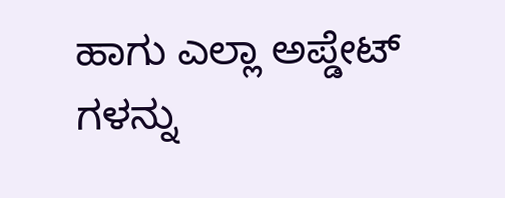ಹಾಗು ಎಲ್ಲಾ ಅಪ್ಡೇಟ್ ಗಳನ್ನು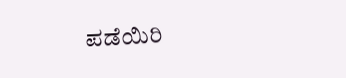ಪಡೆಯಿರಿ